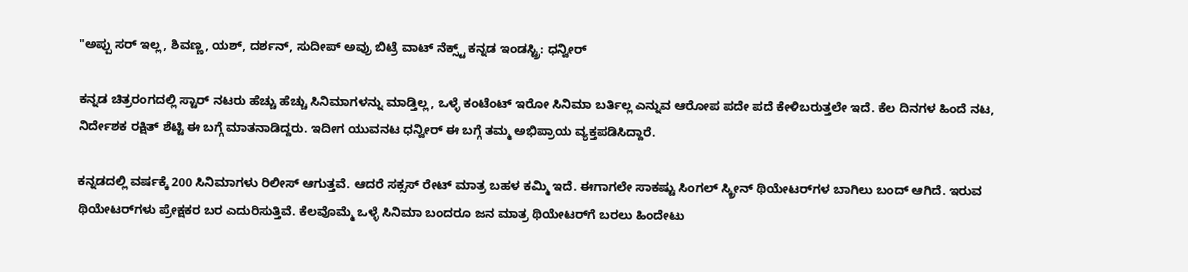"ಅಪ್ಪು ಸರ್ ಇಲ್ಲ, ಶಿವಣ್ಣ, ಯಶ್, ದರ್ಶನ್‌, ಸುದೀಪ್ ಅವ್ರು ಬಿಟ್ರೆ ವಾಟ್ ನೆಕ್ಸ್ಟ್ ಕನ್ನಡ ಇಂಡಸ್ಟ್ರಿ: ಧನ್ವೀರ್

ಕನ್ನಡ ಚಿತ್ರರಂಗದಲ್ಲಿ ಸ್ಟಾರ್ ನಟರು ಹೆಚ್ಚು ಹೆಚ್ಚು ಸಿನಿಮಾಗಳನ್ನು ಮಾಡ್ತಿಲ್ಲ, ಒಳ್ಳೆ ಕಂಟೆಂಟ್ ಇರೋ ಸಿನಿಮಾ ಬರ್ತಿಲ್ಲ ಎನ್ನುವ ಆರೋಪ ಪದೇ ಪದೆ ಕೇಳಿಬರುತ್ತಲೇ ಇದೆ. ಕೆಲ ದಿನಗಳ ಹಿಂದೆ ನಟ, ನಿರ್ದೇಶಕ ರಕ್ಷಿತ್‌ ಶೆಟ್ಟಿ ಈ ಬಗ್ಗೆ ಮಾತನಾಡಿದ್ದರು. ಇದೀಗ ಯುವನಟ ಧನ್ವೀರ್ ಈ ಬಗ್ಗೆ ತಮ್ಮ ಅಭಿಪ್ರಾಯ ವ್ಯಕ್ತಪಡಿಸಿದ್ದಾರೆ.

ಕನ್ನಡದಲ್ಲಿ ವರ್ಷಕ್ಕೆ 200 ಸಿನಿಮಾಗಳು ರಿಲೀಸ್ ಆಗುತ್ತವೆ. ಆದರೆ ಸಕ್ಸಸ್ ರೇಟ್ ಮಾತ್ರ ಬಹಳ ಕಮ್ಮಿ ಇದೆ. ಈಗಾಗಲೇ ಸಾಕಷ್ಟು ಸಿಂಗಲ್ ಸ್ಕ್ರೀನ್ ಥಿಯೇಟರ್‌ಗಳ ಬಾಗಿಲು ಬಂದ್ ಆಗಿದೆ. ಇರುವ ಥಿಯೇಟರ್‌ಗಳು ಪ್ರೇಕ್ಷಕರ ಬರ ಎದುರಿಸುತ್ತಿವೆ. ಕೆಲವೊಮ್ಮೆ ಒಳ್ಳೆ ಸಿನಿಮಾ ಬಂದರೂ ಜನ ಮಾತ್ರ ಥಿಯೇಟರ್‌ಗೆ ಬರಲು ಹಿಂದೇಟು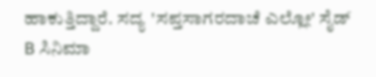ಹಾಕುತ್ತಿದ್ದಾರೆ. ಸದ್ಯ 'ಸಪ್ತಸಾಗರದಾಚೆ ಎಲ್ಲೋ' ಸೈಡ್ B ಸಿನಿಮಾ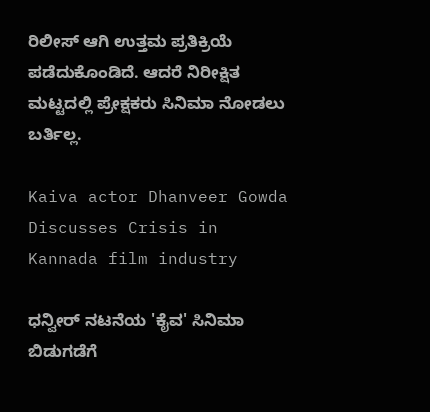ರಿಲೀಸ್ ಆಗಿ ಉತ್ತಮ ಪ್ರತಿಕ್ರಿಯೆ ಪಡೆದುಕೊಂಡಿದೆ. ಆದರೆ ನಿರೀಕ್ಷಿತ ಮಟ್ಟದಲ್ಲಿ ಪ್ರೇಕ್ಷಕರು ಸಿನಿಮಾ ನೋಡಲು ಬರ್ತಿಲ್ಲ.

Kaiva actor Dhanveer Gowda Discusses Crisis in Kannada film industry

ಧನ್ವೀರ್ ನಟನೆಯ 'ಕೈವ' ಸಿನಿಮಾ ಬಿಡುಗಡೆಗೆ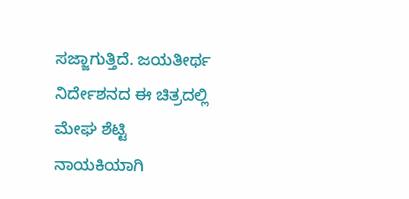ಸಜ್ಜಾಗುತ್ತಿದೆ. ಜಯತೀರ್ಥ ನಿರ್ದೇಶನದ ಈ ಚಿತ್ರದಲ್ಲಿ ಮೇಘ ಶೆಟ್ಟಿ ನಾಯಕಿಯಾಗಿ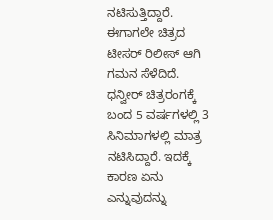ನಟಿಸುತ್ತಿದ್ದಾರೆ. ಈಗಾಗಲೇ ಚಿತ್ರದ ಟೀಸರ್ ರಿಲೀಸ್ ಆಗಿ ಗಮನ ಸೆಳೆದಿದೆ. ಧನ್ವೀರ್ ಚಿತ್ರರಂಗಕ್ಕೆ ಬಂದ 5 ವರ್ಷಗಳಲ್ಲಿ 3 ಸಿನಿಮಾಗಳಲ್ಲಿ ಮಾತ್ರ ನಟಿಸಿದ್ದಾರೆ. ಇದಕ್ಕೆ ಕಾರಣ ಏನು ಎನ್ನುವುದನ್ನು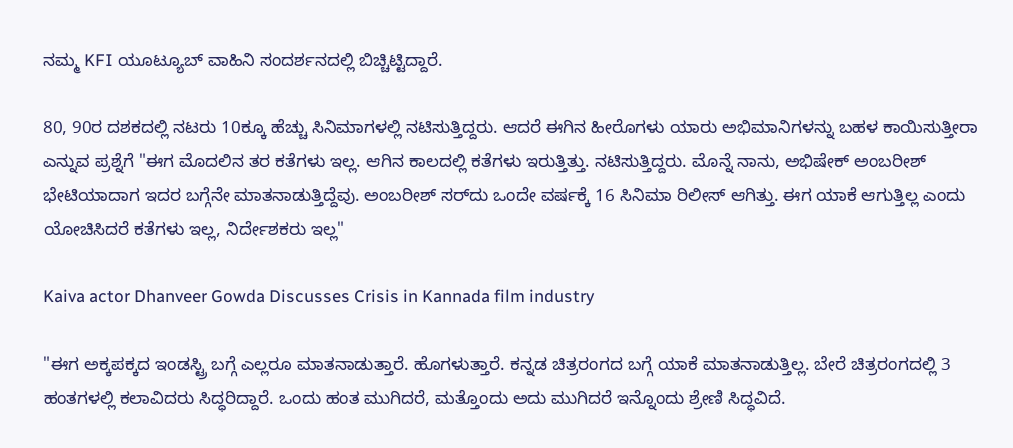ನಮ್ಮ KFI ಯೂಟ್ಯೂಬ್ ವಾಹಿನಿ ಸಂದರ್ಶನದಲ್ಲಿ ಬಿಚ್ಚಿಟ್ಟಿದ್ದಾರೆ.

80, 90ರ ದಶಕದಲ್ಲಿ ನಟರು 10ಕ್ಕೂ ಹೆಚ್ಚು ಸಿನಿಮಾಗಳಲ್ಲಿ ನಟಿಸುತ್ತಿದ್ದರು. ಆದರೆ ಈಗಿನ ಹೀರೊಗಳು ಯಾರು ಅಭಿಮಾನಿಗಳನ್ನು ಬಹಳ ಕಾಯಿಸುತ್ತೀರಾ ಎನ್ನುವ ಪ್ರಶ್ನೆಗೆ "ಈಗ ಮೊದಲಿನ ತರ ಕತೆಗಳು ಇಲ್ಲ. ಆಗಿನ ಕಾಲದಲ್ಲಿ ಕತೆಗಳು ಇರುತ್ತಿತ್ತು. ನಟಿಸುತ್ತಿದ್ದರು. ಮೊನ್ನೆ ನಾನು, ಅಭಿಷೇಕ್ ಅಂಬರೀಶ್ ಭೇಟಿಯಾದಾಗ ಇದರ ಬಗ್ಗೆನೇ ಮಾತನಾಡುತ್ತಿದ್ದೆವು. ಅಂಬರೀಶ್ ಸರ್‌ದು ಒಂದೇ ವರ್ಷಕ್ಕೆ 16 ಸಿನಿಮಾ ರಿಲೀಸ್ ಆಗಿತ್ತು. ಈಗ ಯಾಕೆ ಆಗುತ್ತಿಲ್ಲ ಎಂದು ಯೋಚಿಸಿದರೆ ಕತೆಗಳು ಇಲ್ಲ, ನಿರ್ದೇಶಕರು ಇಲ್ಲ"

Kaiva actor Dhanveer Gowda Discusses Crisis in Kannada film industry

"ಈಗ ಅಕ್ಕಪಕ್ಕದ ಇಂಡಸ್ಟ್ರಿ ಬಗ್ಗೆ ಎಲ್ಲರೂ ಮಾತನಾಡುತ್ತಾರೆ. ಹೊಗಳುತ್ತಾರೆ. ಕನ್ನಡ ಚಿತ್ರರಂಗದ ಬಗ್ಗೆ ಯಾಕೆ ಮಾತನಾಡುತ್ತಿಲ್ಲ. ಬೇರೆ ಚಿತ್ರರಂಗದಲ್ಲಿ 3 ಹಂತಗಳಲ್ಲಿ ಕಲಾವಿದರು ಸಿದ್ಧರಿದ್ದಾರೆ. ಒಂದು ಹಂತ ಮುಗಿದರೆ, ಮತ್ತೊಂದು ಅದು ಮುಗಿದರೆ ಇನ್ನೊಂದು ಶ್ರೇಣಿ ಸಿದ್ಧವಿದೆ.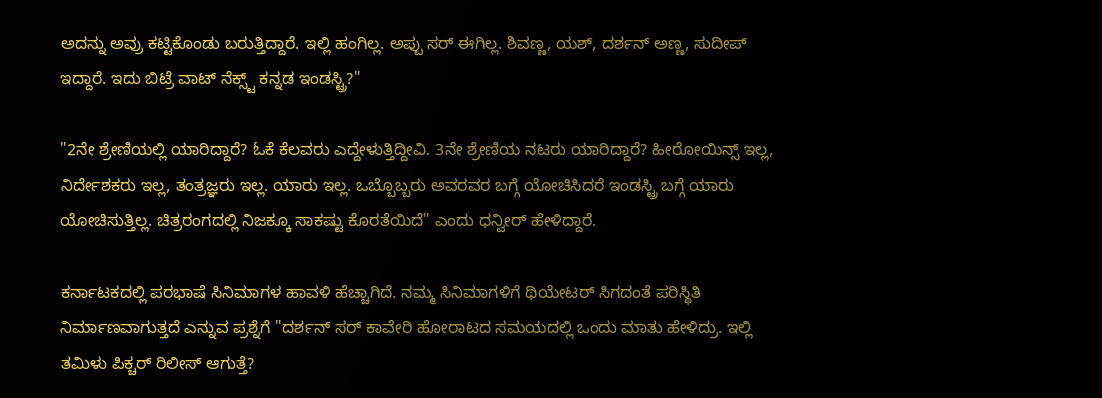ಅದನ್ನು ಅವ್ರು ಕಟ್ಟಿಕೊಂಡು ಬರುತ್ತಿದ್ದಾರೆ. ಇಲ್ಲಿ ಹಂಗಿಲ್ಲ. ಅಪ್ಪು ಸರ್ ಈಗಿಲ್ಲ. ಶಿವಣ್ಣ, ಯಶ್, ದರ್ಶನ್ ಅಣ್ಣ, ಸುದೀಪ್ ಇದ್ದಾರೆ. ಇದು ಬಿಟ್ರೆ ವಾಟ್ ನೆಕ್ಸ್ಟ್ ಕನ್ನಡ ಇಂಡಸ್ಟ್ರಿ?"

"2ನೇ ಶ್ರೇಣಿಯಲ್ಲಿ ಯಾರಿದ್ದಾರೆ? ಓಕೆ ಕೆಲವರು ಎದ್ದೇಳುತ್ತಿದ್ದೀವಿ. 3ನೇ ಶ್ರೇಣಿಯ ನಟರು ಯಾರಿದ್ದಾರೆ? ಹೀರೋಯಿನ್ಸ್ ಇಲ್ಲ, ನಿರ್ದೇಶಕರು ಇಲ್ಲ, ತಂತ್ರಜ್ಞರು ಇಲ್ಲ. ಯಾರು ಇಲ್ಲ. ಒಬ್ಬೊಬ್ಬರು ಅವರವರ ಬಗ್ಗೆ ಯೋಚಿಸಿದರೆ ಇಂಡಸ್ಟ್ರಿ ಬಗ್ಗೆ ಯಾರು ಯೋಚಿಸುತ್ತಿಲ್ಲ. ಚಿತ್ರರಂಗದಲ್ಲಿ ನಿಜಕ್ಕೂ ಸಾಕಷ್ಟು ಕೊರತೆಯಿದೆ" ಎಂದು ಧನ್ವೀರ್ ಹೇಳಿದ್ದಾರೆ.

ಕರ್ನಾಟಕದಲ್ಲಿ ಪರಭಾಷೆ ಸಿನಿಮಾಗಳ ಹಾವಳಿ ಹೆಚ್ಚಾಗಿದೆ. ನಮ್ಮ ಸಿನಿಮಾಗಳಿಗೆ ಥಿಯೇಟರ್ ಸಿಗದಂತೆ ಪರಿಸ್ಥಿತಿ ನಿರ್ಮಾಣವಾಗುತ್ತದೆ ಎನ್ನುವ ಪ್ರಶ್ನೆಗೆ "ದರ್ಶನ್ ಸರ್ ಕಾವೇರಿ ಹೋರಾಟದ ಸಮಯದಲ್ಲಿ ಒಂದು ಮಾತು ಹೇಳಿದ್ರು. ಇಲ್ಲಿ ತಮಿಳು ಪಿಕ್ಚರ್ ರಿಲೀಸ್ ಆಗುತ್ತೆ?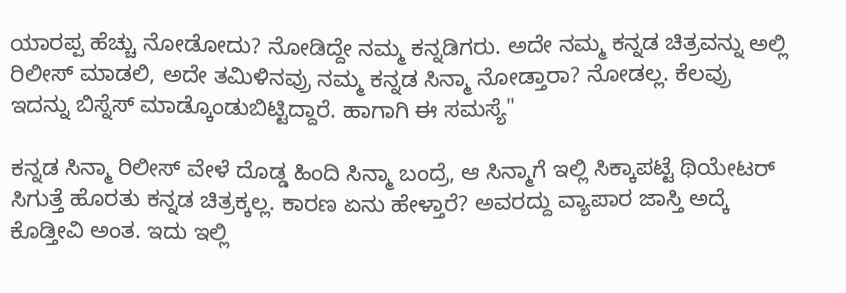ಯಾರಪ್ಪ ಹೆಚ್ಚು ನೋಡೋದು? ನೋಡಿದ್ದೇ ನಮ್ಮ ಕನ್ನಡಿಗರು. ಅದೇ ನಮ್ಮ ಕನ್ನಡ ಚಿತ್ರವನ್ನು ಅಲ್ಲಿ ರಿಲೀಸ್ ಮಾಡಲಿ, ಅದೇ ತಮಿಳಿನವ್ರು ನಮ್ಮ ಕನ್ನಡ ಸಿನ್ಮಾ ನೋಡ್ತಾರಾ? ನೋಡಲ್ಲ. ಕೆಲವ್ರು ಇದನ್ನು ಬಿಸ್ನೆಸ್ ಮಾಡ್ಕೊಂಡುಬಿಟ್ಟಿದ್ದಾರೆ. ಹಾಗಾಗಿ ಈ ಸಮಸ್ಯೆ"

ಕನ್ನಡ ಸಿನ್ಮಾ ರಿಲೀಸ್ ವೇಳೆ ದೊಡ್ಡ ಹಿಂದಿ ಸಿನ್ಮಾ ಬಂದ್ರೆ, ಆ ಸಿನ್ಮಾಗೆ ಇಲ್ಲಿ ಸಿಕ್ಕಾಪಟ್ಟೆ ಥಿಯೇಟರ್ ಸಿಗುತ್ತೆ ಹೊರತು ಕನ್ನಡ ಚಿತ್ರಕ್ಕಲ್ಲ. ಕಾರಣ ಏನು ಹೇಳ್ತಾರೆ? ಅವರದ್ದು ವ್ಯಾಪಾರ ಜಾಸ್ತಿ ಅದ್ಕೆ ಕೊಡ್ತೀವಿ ಅಂತ. ಇದು ಇಲ್ಲಿ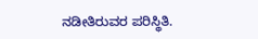ನಡೀತಿರುವರ ಪರಿಸ್ಥಿತಿ.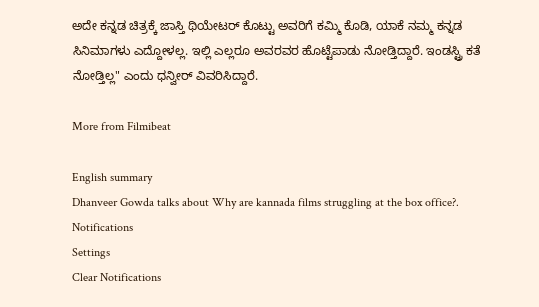ಅದೇ ಕನ್ನಡ ಚಿತ್ರಕ್ಕೆ ಜಾಸ್ತಿ ಥಿಯೇಟರ್ ಕೊಟ್ಟು ಅವರಿಗೆ ಕಮ್ಮಿ ಕೊಡಿ, ಯಾಕೆ ನಮ್ಮ ಕನ್ನಡ ಸಿನಿಮಾಗಳು ಎದ್ದೋಳಲ್ಲ. ಇಲ್ಲಿ ಎಲ್ಲರೂ ಅವರವರ ಹೊಟ್ಟೆಪಾಡು ನೋಡ್ತಿದ್ದಾರೆ. ಇಂಡಸ್ಟ್ರಿ ಕತೆ ನೋಡ್ತಿಲ್ಲ" ಎಂದು ಧನ್ವೀರ್ ವಿವರಿಸಿದ್ದಾರೆ.

More from Filmibeat

English summary
Dhanveer Gowda talks about Why are kannada films struggling at the box office?.
Notifications
Settings
Clear Notifications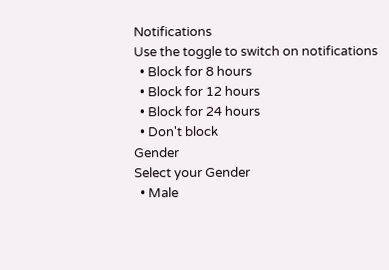Notifications
Use the toggle to switch on notifications
  • Block for 8 hours
  • Block for 12 hours
  • Block for 24 hours
  • Don't block
Gender
Select your Gender
  • Male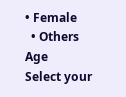• Female
  • Others
Age
Select your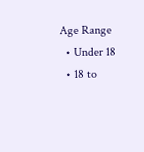Age Range
  • Under 18
  • 18 to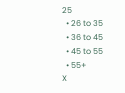25
  • 26 to 35
  • 36 to 45
  • 45 to 55
  • 55+
X